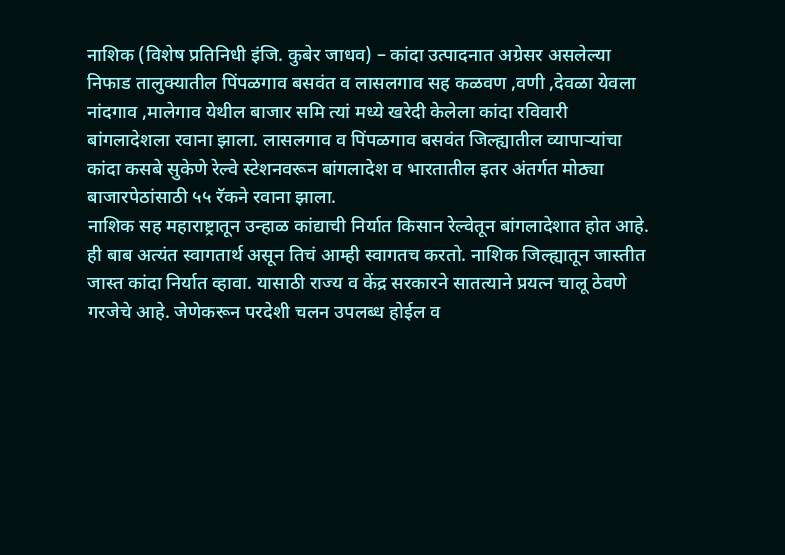नाशिक (विशेष प्रतिनिधी इंजि. कुबेर जाधव) – कांदा उत्पादनात अग्रेसर असलेल्या निफाड तालुक्यातील पिंपळगाव बसवंत व लासलगाव सह कळवण ,वणी ,देवळा येवला नांदगाव ,मालेगाव येथील बाजार समि त्यां मध्ये खरेदी केलेला कांदा रविवारी बांगलादेशला रवाना झाला. लासलगाव व पिंपळगाव बसवंत जिल्ह्यातील व्यापाऱ्यांचा कांदा कसबे सुकेणे रेल्वे स्टेशनवरून बांगलादेश व भारतातील इतर अंतर्गत मोठ्या बाजारपेठांसाठी ५५ रॅकने रवाना झाला.
नाशिक सह महाराष्ट्रातून उन्हाळ कांद्याची निर्यात किसान रेल्वेतून बांगलादेशात होत आहे. ही बाब अत्यंत स्वागतार्थ असून तिचं आम्ही स्वागतच करतो. नाशिक जिल्ह्यातून जास्तीत जास्त कांदा निर्यात व्हावा. यासाठी राज्य व केंद्र सरकारने सातत्याने प्रयत्न चालू ठेवणे गरजेचे आहे. जेणेकरून परदेशी चलन उपलब्ध होईल व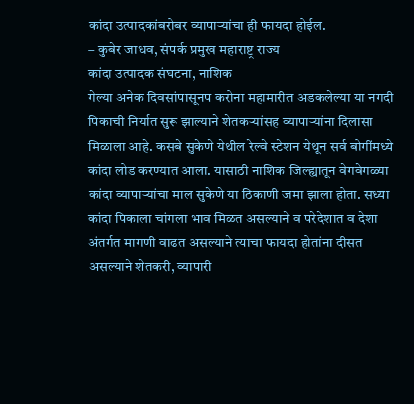कांदा उत्पादकांबरोबर व्यापाऱ्यांचा ही फायदा होईल.
– कुबेर जाधव, संपर्क प्रमुख महाराष्ट्र राज्य
कांदा उत्पादक संघटना, नाशिक
गेल्या अनेक दिवसांपासूनप करोना महामारीत अडकलेल्या या नगदी पिकाची निर्यात सुरू झाल्याने शेतकऱ्यांसह व्यापाऱ्यांना दिलासा मिळाला आहे. कसबे सुकेणे येथील रेल्वे स्टेशन येथून सर्व बोगींमध्ये कांदा लोड करण्यात आला. यासाठी नाशिक जिल्ह्यातून वेगवेगळ्या कांदा व्यापाऱ्यांचा माल सुकेणे या ठिकाणी जमा झाला होता. सध्या कांदा पिकाला चांगला भाव मिळत असल्याने व परेदेशात व देशा अंतर्गत मागणी वाढत असल्याने त्याचा फायदा होतांना दीसत असल्याने शेतकरी, व्यापारी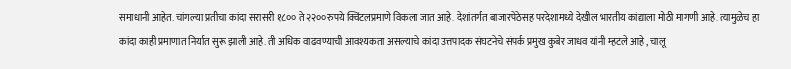समाधानी आहेत. चांगल्या प्रतीचा कांदा सरासरी १८०० ते २२००रुपये क्विंटलप्रमाणे विकला जात आहे. देशांतर्गत बाजारपेठेसह परदेशामध्ये देखील भारतीय कांद्याला मोठी मागणी आहे. त्यामुळेच हा कांदा काही प्रमाणात निर्यात सुरू झाली आहे. ती अधिक वाढवण्याची आवश्यकता असल्याचे कांदा उत्तपादक संघटनेचे संपर्क प्रमुख कुबेर जाधव यांनी म्हटले आहे , चालू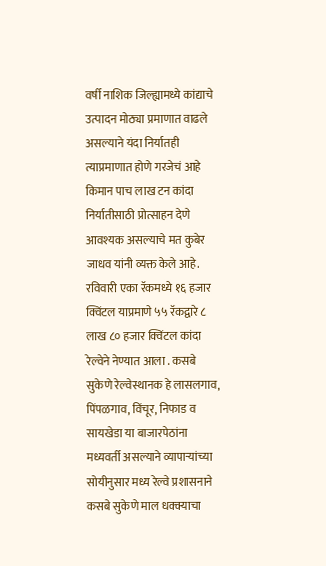वर्षी नाशिक जिल्ह्यामध्ये कांद्याचे उत्पादन मोठ्या प्रमाणात वाढले असल्याने यंदा निर्यातही त्याप्रमाणात होणे गरजेचं आहे किमान पाच लाख टन कांदा निर्यातीसाठी प्रोत्साहन देणे आवश्यक असल्याचे मत कुबेर जाधव यांनी व्यक्त केले आहे.
रविवारी एका रॅकमध्ये १६ हजार क्विंटल याप्रमाणे ५५ रॅकद्वारे ८ लाख ८० हजार क्विंटल कांदा रेल्वेने नेण्यात आला . कसबे सुकेणे रेल्वेस्थानक हे लासलगाव, पिंपळगाव, विंचूर, निफाड व सायखेडा या बाजारपेठांना मध्यवर्ती असल्याने व्यापाऱ्यांच्या सोयीनुसार मध्य रेल्वे प्रशासनाने कसबे सुकेणे माल धक्क्याचा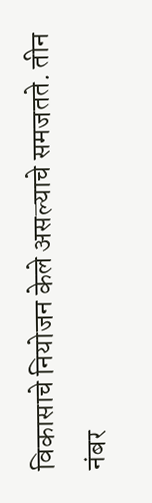विकासाचे नियोजन केले असल्याचे समजतते. तीन नंबर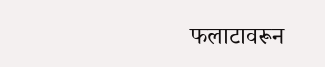फलाटावरून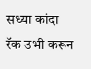सध्या कांदा रॅक उभी करून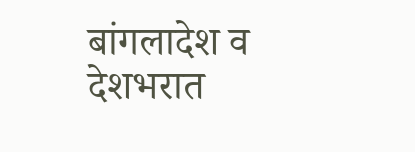बांगलादेश व देशभरात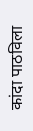कांदा पाठविला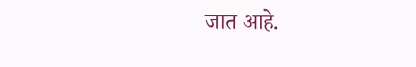जात आहे.